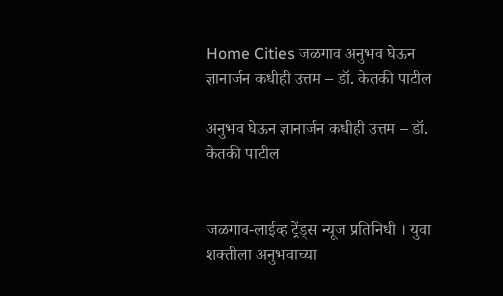Home Cities जळगाव अनुभव घेऊन ज्ञानार्जन कधीही उत्तम – डॉ. केतकी पाटील

अनुभव घेऊन ज्ञानार्जन कधीही उत्तम – डॉ. केतकी पाटील


जळगाव-लाईव्ह ट्रेंड्स न्यूज प्रतिनिधी । युवा शक्तीला अनुभवाच्या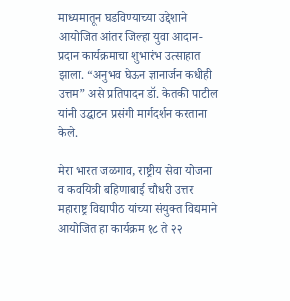माध्यमातून घडविण्याच्या उद्देशाने आयोजित आंतर जिल्हा युवा आदान-प्रदान कार्यक्रमाचा शुभारंभ उत्साहात झाला. “अनुभव घेऊन ज्ञानार्जन कधीही उत्तम” असे प्रतिपादन डॉ. केतकी पाटील यांनी उद्घाटन प्रसंगी मार्गदर्शन करताना केले.

मेरा भारत जळगाव, राष्ट्रीय सेवा योजना व कवयित्री बहिणाबाई चौधरी उत्तर महाराष्ट्र विद्यापीठ यांच्या संयुक्त विद्यमाने आयोजित हा कार्यक्रम १८ ते २२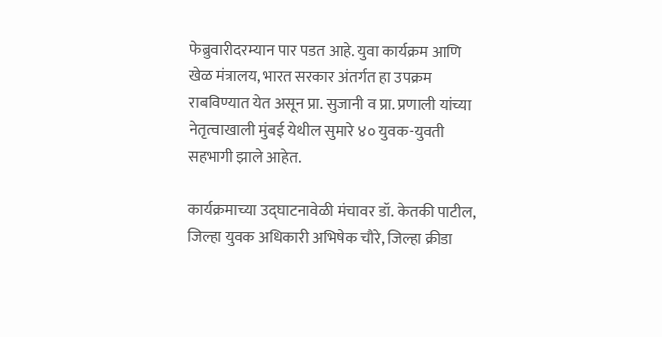फेब्रुवारीदरम्यान पार पडत आहे. युवा कार्यक्रम आणि खेळ मंत्रालय, भारत सरकार अंतर्गत हा उपक्रम राबविण्यात येत असून प्रा. सुजानी व प्रा. प्रणाली यांच्या नेतृत्वाखाली मुंबई येथील सुमारे ४० युवक-युवती सहभागी झाले आहेत.

कार्यक्रमाच्या उद्घाटनावेळी मंचावर डॉ. केतकी पाटील, जिल्हा युवक अधिकारी अभिषेक चौरे, जिल्हा क्रीडा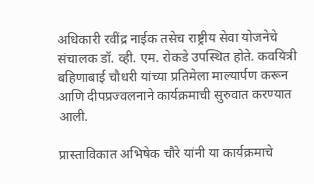अधिकारी रवींद्र नाईक तसेच राष्ट्रीय सेवा योजनेचे संचालक डॉ. व्ही. एम. रोकडे उपस्थित होते. कवयित्री बहिणाबाई चौधरी यांच्या प्रतिमेला माल्यार्पण करून आणि दीपप्रज्वलनाने कार्यक्रमाची सुरुवात करण्यात आली.

प्रास्ताविकात अभिषेक चौरे यांनी या कार्यक्रमाचे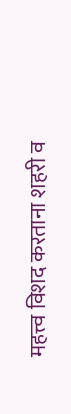महत्त्व विशद करताना शहरी व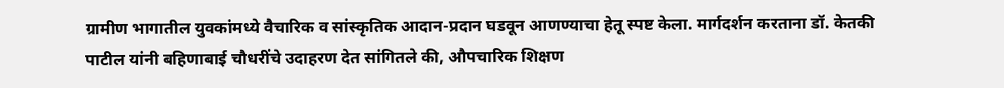ग्रामीण भागातील युवकांमध्ये वैचारिक व सांस्कृतिक आदान-प्रदान घडवून आणण्याचा हेतू स्पष्ट केला. मार्गदर्शन करताना डॉ. केतकी पाटील यांनी बहिणाबाई चौधरींचे उदाहरण देत सांगितले की, औपचारिक शिक्षण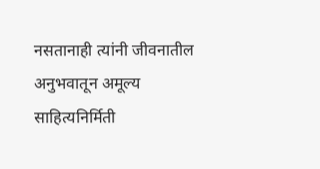नसतानाही त्यांनी जीवनातील अनुभवातून अमूल्य साहित्यनिर्मिती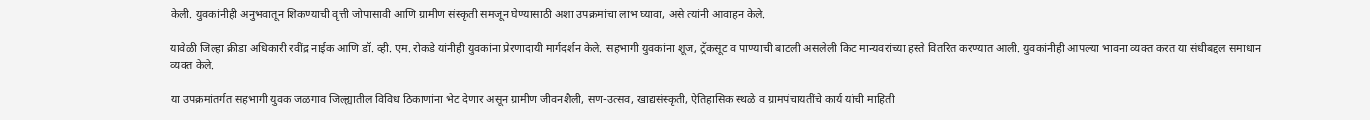केली. युवकांनीही अनुभवातून शिकण्याची वृत्ती जोपासावी आणि ग्रामीण संस्कृती समजून घेण्यासाठी अशा उपक्रमांचा लाभ घ्यावा, असे त्यांनी आवाहन केले.

यावेळी जिल्हा क्रीडा अधिकारी रवींद्र नाईक आणि डॉ. व्ही. एम. रोकडे यांनीही युवकांना प्रेरणादायी मार्गदर्शन केले. सहभागी युवकांना शूज, ट्रॅकसूट व पाण्याची बाटली असलेली किट मान्यवरांच्या हस्ते वितरित करण्यात आली. युवकांनीही आपल्या भावना व्यक्त करत या संधीबद्दल समाधान व्यक्त केले.

या उपक्रमांतर्गत सहभागी युवक जळगाव जिल्ह्यातील विविध ठिकाणांना भेट देणार असून ग्रामीण जीवनशैली, सण-उत्सव, खाद्यसंस्कृती, ऐतिहासिक स्थळे व ग्रामपंचायतींचे कार्य यांची माहिती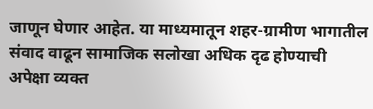जाणून घेणार आहेत. या माध्यमातून शहर-ग्रामीण भागातील संवाद वाढून सामाजिक सलोखा अधिक दृढ होण्याची अपेक्षा व्यक्त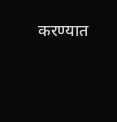करण्यात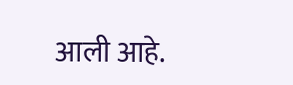आली आहे.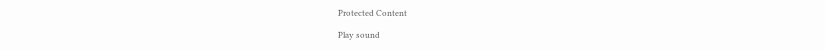Protected Content

Play sound